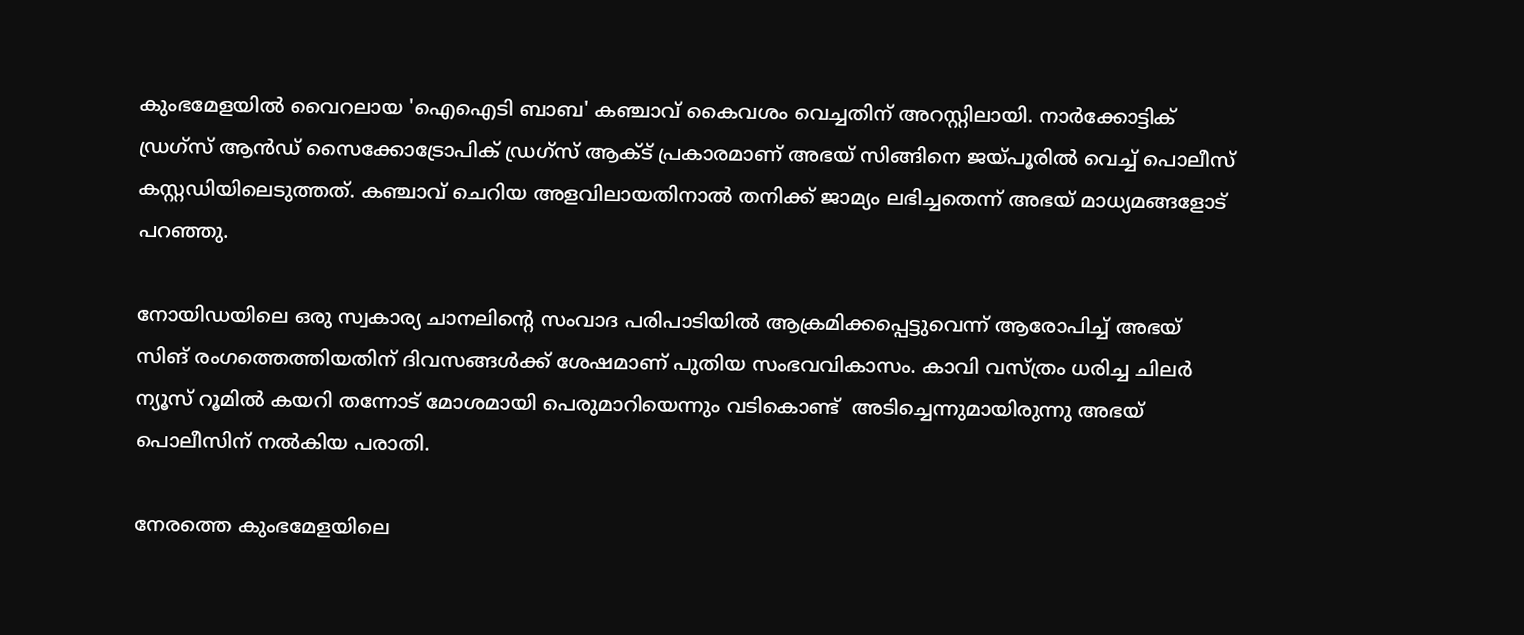കുംഭമേളയിൽ വൈറലായ 'ഐഐടി ബാബ' കഞ്ചാവ് കൈവശം വെച്ചതിന് അറസ്റ്റിലായി. നാർക്കോട്ടിക് ഡ്രഗ്‌സ് ആൻഡ് സൈക്കോട്രോപിക് ഡ്രഗ്‌സ് ആക്‌ട് പ്രകാരമാണ് അഭയ് സിങ്ങിനെ ജയ്പൂരിൽ വെച്ച് പൊലീസ് കസ്റ്റഡിയിലെടുത്തത്. കഞ്ചാവ് ചെറിയ അളവിലായതിനാല്‍ തനിക്ക് ജാമ്യം ലഭിച്ചതെന്ന് അഭയ് മാധ്യമങ്ങളോട് പറഞ്ഞു.

നോയിഡയിലെ ഒരു സ്വകാര്യ ചാനലിന്‍റെ സംവാദ പരിപാടിയിൽ ആക്രമിക്കപ്പെട്ടുവെന്ന് ആരോപിച്ച് അഭയ് സിങ് രംഗത്തെത്തിയതിന് ദിവസങ്ങൾക്ക് ശേഷമാണ് പുതിയ സംഭവവികാസം. കാവി വസ്ത്രം ധരിച്ച ചിലർ ന്യൂസ് റൂമിൽ കയറി തന്നോട് മോശമായി പെരുമാറിയെന്നും വടികൊണ്ട്  അടിച്ചെന്നുമായിരുന്നു അഭയ് പൊലീസിന് നല്‍കിയ പരാതി.

നേരത്തെ കുംഭമേളയിലെ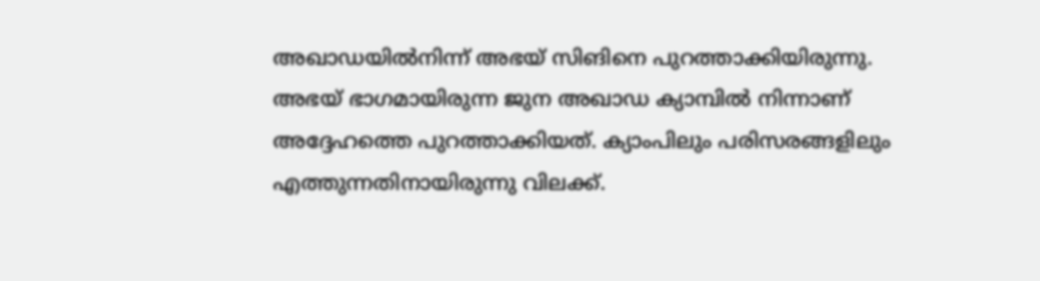അഖാഡയില്‍നിന്ന് അഭയ് സിങിനെ പുറത്താക്കിയിരുന്നു. അഭയ് ഭാഗമായിരുന്ന ജുന അഖാഡ ക്യാമ്പില്‍ നിന്നാണ് അദ്ദേഹത്തെ പുറത്താക്കിയത്. ക്യാംപിലും പരിസരങ്ങളിലും എത്തുന്നതിനായിരുന്നു വിലക്ക്.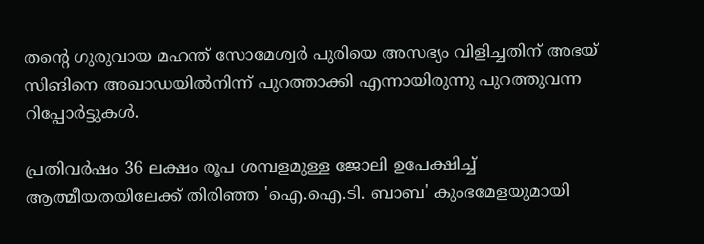തന്‍റെ ഗുരുവായ മഹന്ത് സോമേശ്വര്‍ പുരിയെ അസഭ്യം വിളിച്ചതിന് അഭയ് സിങിനെ അഖാഡയില്‍നിന്ന് പുറത്താക്കി എന്നായിരുന്നു പുറത്തുവന്ന റിപ്പോര്‍ട്ടുകള്‍.

പ്രതിവര്‍ഷം 36 ലക്ഷം രൂപ ശമ്പളമുള്ള ജോലി ഉപേക്ഷിച്ച് ആത്മീയതയിലേക്ക് തിരിഞ്ഞ 'ഐ.ഐ.ടി. ബാബ' കുംഭമേളയുമായി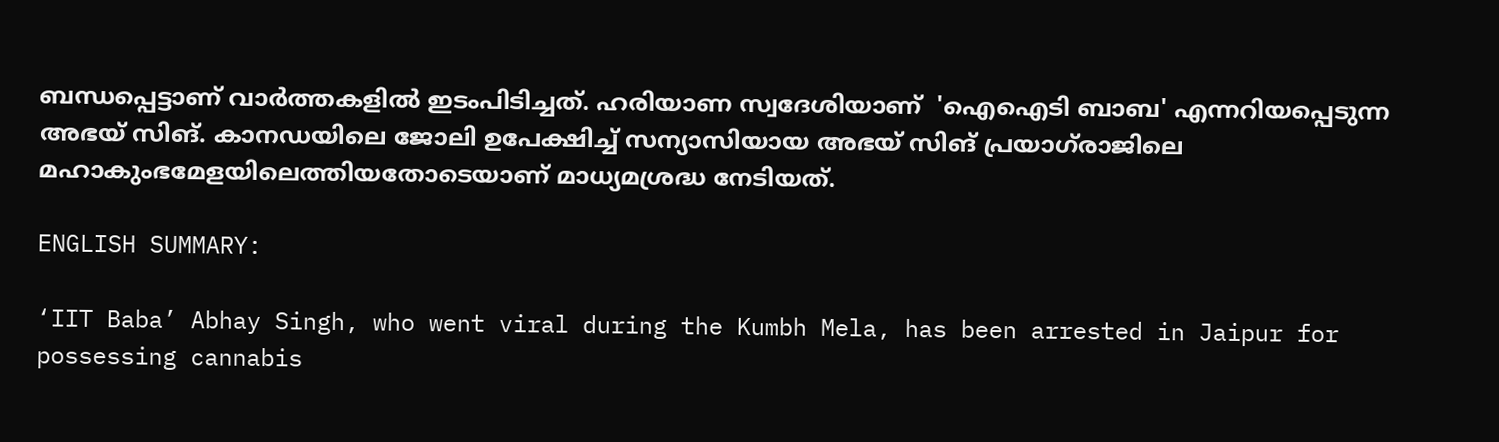ബന്ധപ്പെട്ടാണ് വാര്‍ത്തകളില്‍ ഇടംപിടിച്ചത്. ഹരിയാണ സ്വദേശിയാണ്  'ഐഐടി ബാബ' എന്നറിയപ്പെടുന്ന അഭയ് സിങ്. കാനഡയിലെ ജോലി ഉപേക്ഷിച്ച് സന്യാസിയായ അഭയ് സിങ് പ്രയാഗ്‌രാജിലെ മഹാകുംഭമേളയിലെത്തിയതോടെയാണ് മാധ്യമശ്രദ്ധ നേടിയത്.

ENGLISH SUMMARY:

‘IIT Baba’ Abhay Singh, who went viral during the Kumbh Mela, has been arrested in Jaipur for possessing cannabis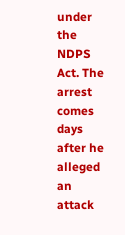under the NDPS Act. The arrest comes days after he alleged an attack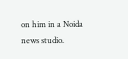on him in a Noida news studio.